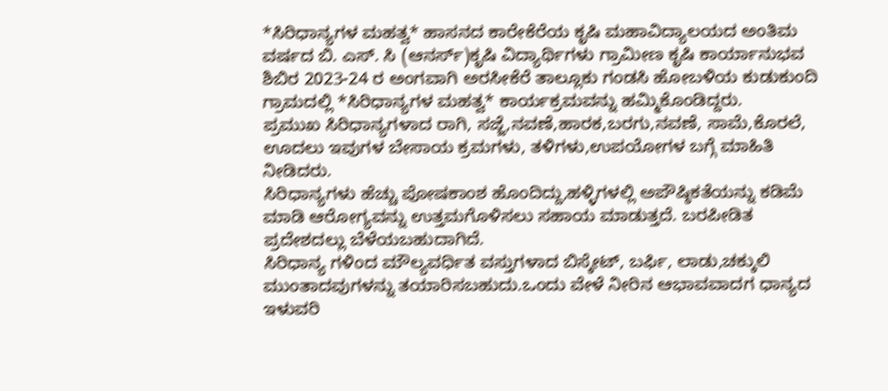*ಸಿರಿಧಾನ್ಯಗಳ ಮಹತ್ವ* ಹಾಸನದ ಕಾರೇಕೆರೆಯ ಕೃಷಿ ಮಹಾವಿದ್ಯಾಲಯದ ಅಂತಿಮ ವರ್ಷದ ಬಿ. ಎಸ್. ಸಿ (ಆನರ್ಸ್)ಕೃಷಿ ವಿದ್ಯಾರ್ಥಿಗಳು ಗ್ರಾಮೀಣ ಕೃಷಿ ಕಾರ್ಯಾನುಭವ ಶಿಬಿರ 2023-24 ರ ಅಂಗವಾಗಿ ಅರಸೀಕೆರೆ ತಾಲ್ಲೂಕು ಗಂಡಸಿ ಹೋಬಳಿಯ ಕುಡುಕುಂದಿ ಗ್ರಾಮದಲ್ಲಿ *ಸಿರಿಧಾನ್ಯಗಳ ಮಹತ್ವ* ಕಾರ್ಯಕ್ರಮವನ್ನು ಹಮ್ಮಿಕೊಂಡಿದ್ದರು.
ಪ್ರಮುಖ ಸಿರಿಧಾನ್ಯಗಳಾದ ರಾಗಿ, ಸಜ್ಜೆ,ನವಣೆ,ಹಾರಕ,ಬರಗು,ನವಣೆ, ಸಾಮೆ,ಕೊರಲೆ, ಊದಲು ಇವುಗಳ ಬೇಸಾಯ ಕ್ರಮಗಳು, ತಳಿಗಳು,ಉಪಯೋಗಳ ಬಗ್ಗೆ ಮಾಹಿತಿ ನೀಡಿದರು.
ಸಿರಿಧಾನ್ಯಗಳು ಹೆಚ್ಚು ಪೋಷಕಾಂಶ ಹೊಂದಿದ್ದು,ಹಳ್ಳಿಗಳಲ್ಲಿ ಅಪೌಷ್ಠಿಕತೆಯನ್ನು ಕಡಿಮೆ ಮಾಡಿ ಆರೋಗ್ಯವನ್ನು ಉತ್ತಮಗೊಳಿಸಲು ಸಹಾಯ ಮಾಡುತ್ತದೆ. ಬರಪೀಡಿತ ಪ್ರದೇಶದಲ್ಲು ಬೆಳೆಯಬಹುದಾಗಿದೆ.
ಸಿರಿಧಾನ್ಯ ಗಳಿಂದ ಮೌಲ್ಯವರ್ಧಿತ ವಸ್ತುಗಳಾದ ಬಿಸ್ಕೇಟ್, ಬರ್ಫಿ, ಲಾಡು,ಚಕ್ಕುಲಿ ಮುಂತಾದವುಗಳನ್ನು ತಯಾರಿಸಬಹುದು.ಒಂದು ವೇಳೆ ನೀರಿನ ಆಭಾವವಾದಗ ಧಾನ್ಯದ ಇಳುವರಿ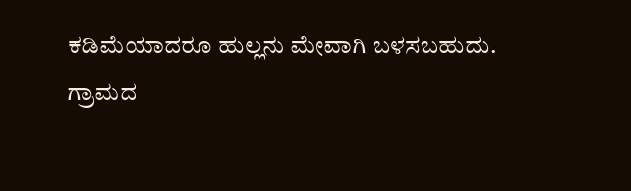ಕಡಿಮೆಯಾದರೂ ಹುಲ್ಲನು ಮೇವಾಗಿ ಬಳಸಬಹುದು.
ಗ್ರಾಮದ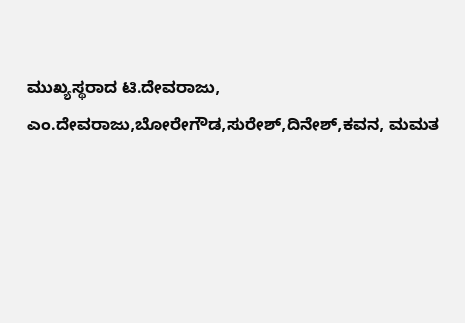ಮುಖ್ಯಸ್ಥರಾದ ಟಿ.ದೇವರಾಜು, ಎಂ.ದೇವರಾಜು,ಬೋರೇಗೌಡ,ಸುರೇಶ್,ದಿನೇಶ್,ಕವನ, ಮಮತ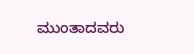ಮುಂತಾದವರು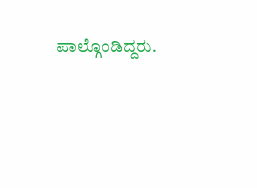ಪಾಲ್ಗೊಂಡಿದ್ದರು.